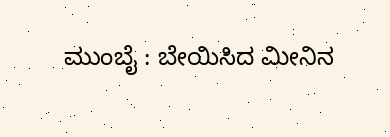ಮುಂಬೈ : ಬೇಯಿಸಿದ ಮೀನಿನ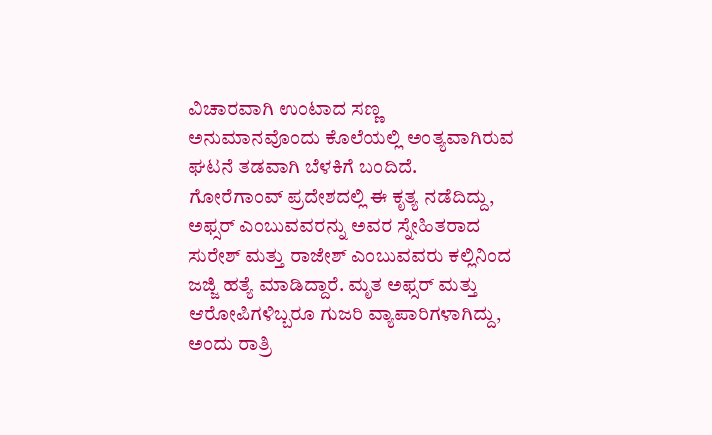ವಿಚಾರವಾಗಿ ಉಂಟಾದ ಸಣ್ಣ ಅನುಮಾನವೊಂದು ಕೊಲೆಯಲ್ಲಿ ಅಂತ್ಯವಾಗಿರುವ ಘಟನೆ ತಡವಾಗಿ ಬೆಳಕಿಗೆ ಬಂದಿದೆ. ಗೋರೆಗಾಂವ್ ಪ್ರದೇಶದಲ್ಲಿ ಈ ಕೃತ್ಯ ನಡೆದಿದ್ದು, ಅಫ್ಸರ್ ಎಂಬುವವರನ್ನು ಅವರ ಸ್ನೇಹಿತರಾದ ಸುರೇಶ್ ಮತ್ತು ರಾಜೇಶ್ ಎಂಬುವವರು ಕಲ್ಲಿನಿಂದ ಜಜ್ಜಿ ಹತ್ಯೆ ಮಾಡಿದ್ದಾರೆ. ಮೃತ ಅಫ್ಸರ್ ಮತ್ತು ಆರೋಪಿಗಳಿಬ್ಬರೂ ಗುಜರಿ ವ್ಯಾಪಾರಿಗಳಾಗಿದ್ದು, ಅಂದು ರಾತ್ರಿ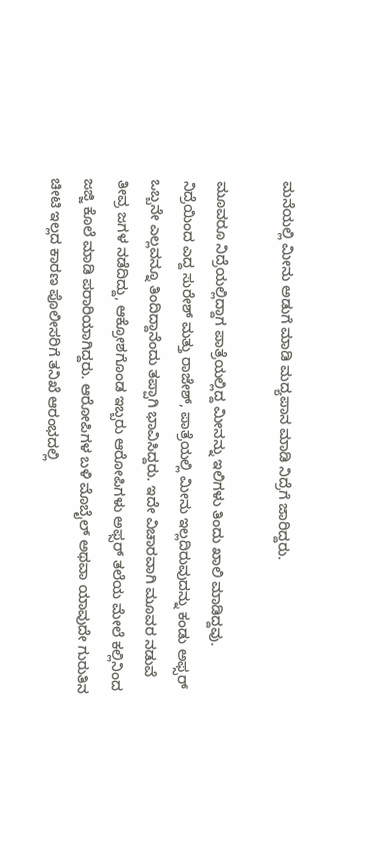ಮನೆಯಲ್ಲಿ ಮೀನು ಅಡುಗೆ ಮಾಡಿ ಮದ್ಯಪಾನ ಮಾಡಿ ನಿದ್ರೆಗೆ ಜಾರಿದ್ದರು.

ಮೂವರೂ ನಿದ್ರೆಯಲ್ಲಿದ್ದಾಗ ಪಾತ್ರೆಯಲ್ಲಿದ್ದ ಮೀನನ್ನು ಇಲಿಗಳು ತಿಂದು ಖಾಲಿ ಮಾಡಿದ್ದವು. ನಿದ್ರೆಯಿಂದ ಎದ್ದ ಸುರೇಶ್ ಮತ್ತು ರಾಜೇಶ್, ಪಾತ್ರೆಯಲ್ಲಿ ಮೀನು ಇಲ್ಲದಿರುವುದನ್ನು ಕಂಡು ಅಫ್ಸರ್ ಒಬ್ಬನೇ ಎಲ್ಲವನ್ನೂ ತಿಂದಿದ್ದಾನೆಂದು ತಪ್ಪಾಗಿ ಭಾವಿಸಿದ್ದರು. ಇದೇ ವಿಚಾರವಾಗಿ ಮೂವರ ನಡುವೆ ತೀವ್ರ ಜಗಳ ನಡೆದಿದ್ದು, ಆಕ್ರೋಶಗೊಂಡ ಇಬ್ಬರು ಆರೋಪಿಗಳು ಅಫ್ಸರ್ ತಲೆಯ ಮೇಲೆ ಕಲ್ಲಿನಿಂದ ಜಜ್ಜಿ ಕೊಲೆ ಮಾಡಿ ಪರಾರಿಯಾಗಿದ್ದರು. ಆರೋಪಿಗಳ ಬಳಿ ಮೊಬೈಲ್ ಅಥವಾ ಯಾವುದೇ ಗುರುತಿನ ಚೀಟಿ ಇಲ್ಲದ ಕಾರಣ ಪೊಲೀಸರಿಗೆ ತನಿಖೆ ಆರಂಭದಲ್ಲಿ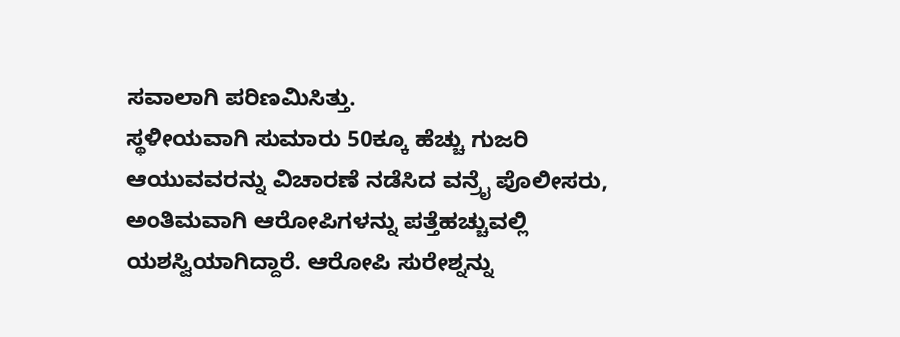ಸವಾಲಾಗಿ ಪರಿಣಮಿಸಿತ್ತು.
ಸ್ಥಳೀಯವಾಗಿ ಸುಮಾರು 50ಕ್ಕೂ ಹೆಚ್ಚು ಗುಜರಿ ಆಯುವವರನ್ನು ವಿಚಾರಣೆ ನಡೆಸಿದ ವನ್ರೈ ಪೊಲೀಸರು, ಅಂತಿಮವಾಗಿ ಆರೋಪಿಗಳನ್ನು ಪತ್ತೆಹಚ್ಚುವಲ್ಲಿ ಯಶಸ್ವಿಯಾಗಿದ್ದಾರೆ. ಆರೋಪಿ ಸುರೇಶ್ನನ್ನು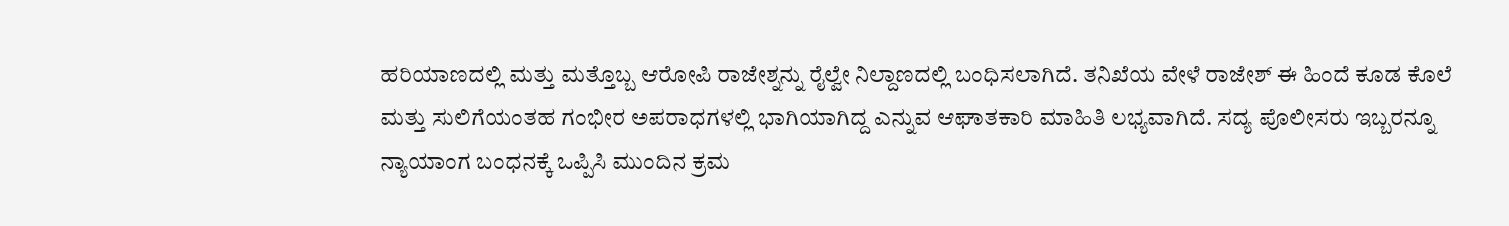ಹರಿಯಾಣದಲ್ಲಿ ಮತ್ತು ಮತ್ತೊಬ್ಬ ಆರೋಪಿ ರಾಜೇಶ್ನನ್ನು ರೈಲ್ವೇ ನಿಲ್ದಾಣದಲ್ಲಿ ಬಂಧಿಸಲಾಗಿದೆ. ತನಿಖೆಯ ವೇಳೆ ರಾಜೇಶ್ ಈ ಹಿಂದೆ ಕೂಡ ಕೊಲೆ ಮತ್ತು ಸುಲಿಗೆಯಂತಹ ಗಂಭೀರ ಅಪರಾಧಗಳಲ್ಲಿ ಭಾಗಿಯಾಗಿದ್ದ ಎನ್ನುವ ಆಘಾತಕಾರಿ ಮಾಹಿತಿ ಲಭ್ಯವಾಗಿದೆ. ಸದ್ಯ ಪೊಲೀಸರು ಇಬ್ಬರನ್ನೂ ನ್ಯಾಯಾಂಗ ಬಂಧನಕ್ಕೆ ಒಪ್ಪಿಸಿ ಮುಂದಿನ ಕ್ರಮ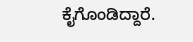ಕೈಗೊಂಡಿದ್ದಾರೆ.